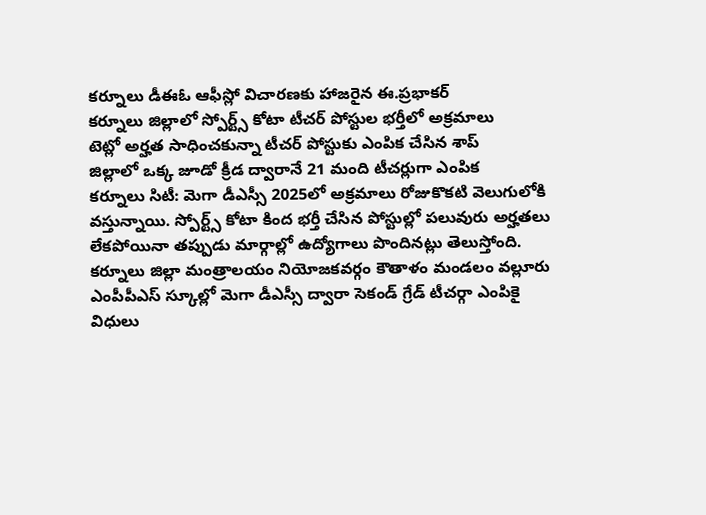కర్నూలు డీఈఓ ఆఫీస్లో విచారణకు హాజరైన ఈ.ప్రభాకర్
కర్నూలు జిల్లాలో స్పోర్ట్స్ కోటా టీచర్ పోస్టుల భర్తీలో అక్రమాలు
టెట్లో అర్హత సాధించకున్నా టీచర్ పోస్టుకు ఎంపిక చేసిన శాప్
జిల్లాలో ఒక్క జూడో క్రీడ ద్వారానే 21 మంది టీచర్లుగా ఎంపిక
కర్నూలు సిటీ: మెగా డీఎస్సీ 2025లో అక్రమాలు రోజుకొకటి వెలుగులోకి వస్తున్నాయి. స్పోర్ట్స్ కోటా కింద భర్తీ చేసిన పోస్టుల్లో పలువురు అర్హతలు లేకపోయినా తప్పుడు మార్గాల్లో ఉద్యోగాలు పొందినట్లు తెలుస్తోంది. కర్నూలు జిల్లా మంత్రాలయం నియోజకవర్గం కౌతాళం మండలం వల్లూరు ఎంపీపీఎస్ స్కూల్లో మెగా డీఎస్సీ ద్వారా సెకండ్ గ్రేడ్ టీచర్గా ఎంపికై విధులు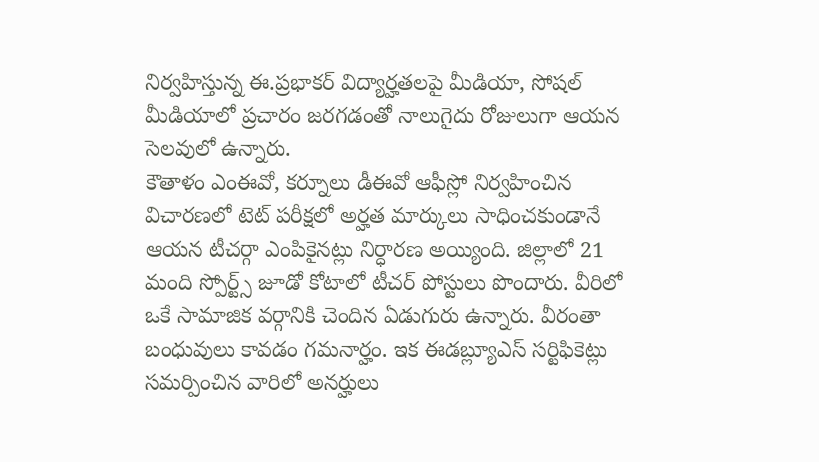నిర్వహిస్తున్న ఈ.ప్రభాకర్ విద్యార్హతలపై మీడియా, సోషల్ మీడియాలో ప్రచారం జరగడంతో నాలుగైదు రోజులుగా ఆయన సెలవులో ఉన్నారు.
కౌతాళం ఎంఈవో, కర్నూలు డీఈవో ఆఫీస్లో నిర్వహించిన విచారణలో టెట్ పరీక్షలో అర్హత మార్కులు సాధించకుండానే ఆయన టీచర్గా ఎంపికైనట్లు నిర్ధారణ అయ్యింది. జిల్లాలో 21 మంది స్పోర్ట్స్ జూడో కోటాలో టీచర్ పోస్టులు పొందారు. వీరిలో ఒకే సామాజిక వర్గానికి చెందిన ఏడుగురు ఉన్నారు. వీరంతా బంధువులు కావడం గమనార్హం. ఇక ఈడబ్ల్యూఎస్ సర్టిఫికెట్లు సమర్పించిన వారిలో అనర్హులు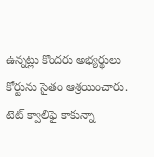ఉన్నట్లు కొందరు అభ్యర్థులు కోర్టును సైతం ఆశ్రయించారు.
టెట్ క్వాలిఫై కాకున్నా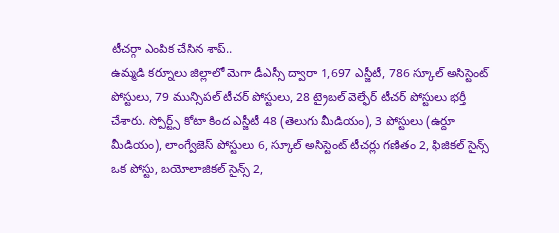టీచర్గా ఎంపిక చేసిన శాప్..
ఉమ్మడి కర్నూలు జిల్లాలో మెగా డీఎస్సీ ద్వారా 1,697 ఎస్జీటీ, 786 స్కూల్ అసిస్టెంట్ పోస్టులు, 79 మున్సిపల్ టీచర్ పోస్టులు, 28 ట్రైబల్ వెల్ఫేర్ టీచర్ పోస్టులు భర్తీ చేశారు. స్పోర్ట్స్ కోటా కింద ఎస్జీటీ 48 (తెలుగు మీడియం), 3 పోస్టులు (ఉర్దూ మీడియం), లాంగ్వేజెస్ పోస్టులు 6, స్కూల్ అసిస్టెంట్ టీచర్లు గణితం 2, ఫిజికల్ సైన్స్ ఒక పోస్టు, బయోలాజికల్ సైన్స్ 2,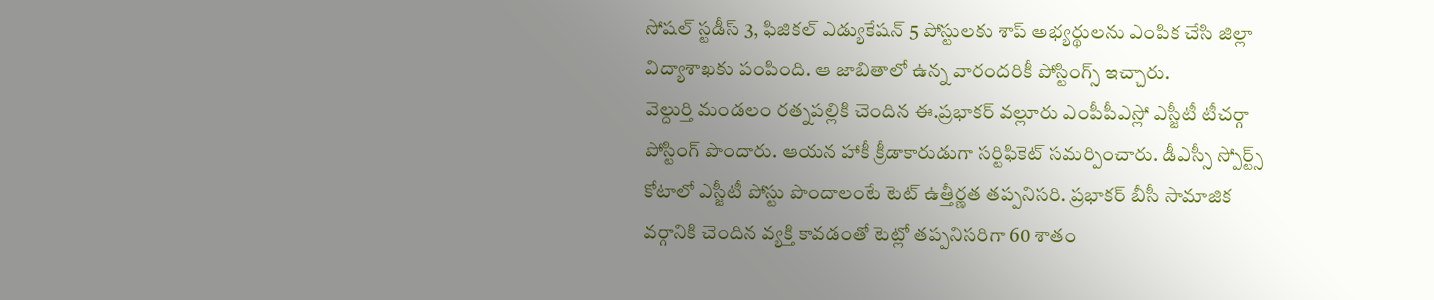సోషల్ స్టడీస్ 3, ఫిజికల్ ఎడ్యుకేషన్ 5 పోస్టులకు శాప్ అభ్యర్థులను ఎంపిక చేసి జిల్లా విద్యాశాఖకు పంపింది. ఆ జాబితాలో ఉన్న వారందరికీ పోస్టింగ్స్ ఇచ్చారు.
వెల్దుర్తి మండలం రత్నపల్లికి చెందిన ఈ.ప్రభాకర్ వల్లూరు ఎంపీపీఎస్లో ఎస్జీటీ టీచర్గా పోస్టింగ్ పొందారు. ఆయన హాకీ క్రీడాకారుడుగా సర్టిఫికెట్ సమర్పించారు. డీఎస్సీ స్పోర్ట్స్ కోటాలో ఎస్జీటీ పోస్టు పొందాలంటే టెట్ ఉత్తీర్ణత తప్పనిసరి. ప్రభాకర్ బీసీ సామాజిక వర్గానికి చెందిన వ్యక్తి కావడంతో టెట్లో తప్పనిసరిగా 60 శాతం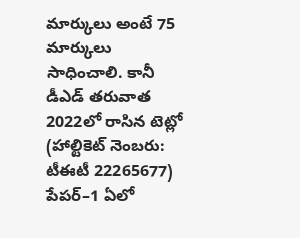మార్కులు అంటే 75 మార్కులు సాధించాలి. కానీ డీఎడ్ తరువాత 2022లో రాసిన టెట్లో (హాల్టికెట్ నెంబరు: టీఈటీ 22265677) పేపర్–1 ఏలో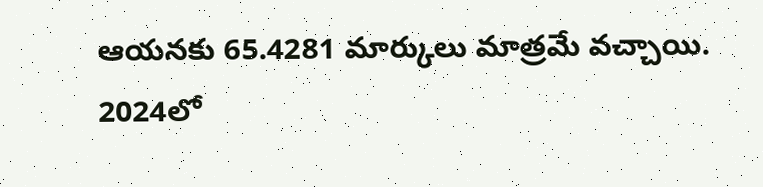ఆయనకు 65.4281 మార్కులు మాత్రమే వచ్చాయి.
2024లో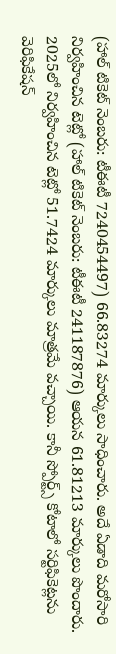(హాల్ టికెట్ నెంబరు: టీఈటీ 7240454497) 66.83274 మార్కులు సాధించారు. అదే ఏడాది మరోసారి నిర్వహించిన టెట్లో (హాల్ టికెట్ నెంబరు: టీఈటీ 241187876) ఆయన 61.81213 మార్కులు పొందారు. 2025లో నిర్వహించిన టెట్లో 51.7424 మార్కులు మాత్రమే వచ్చాయి. కానీ స్పోర్ట్స్ కోటాలో సర్టిఫికెట్లను వెరిఫికేషన్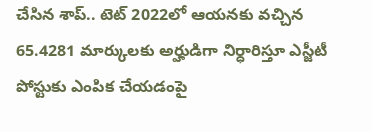చేసిన శాప్.. టెట్ 2022లో ఆయనకు వచ్చిన 65.4281 మార్కులకు అర్హుడిగా నిర్ధారిస్తూ ఎస్జీటీ పోస్టుకు ఎంపిక చేయడంపై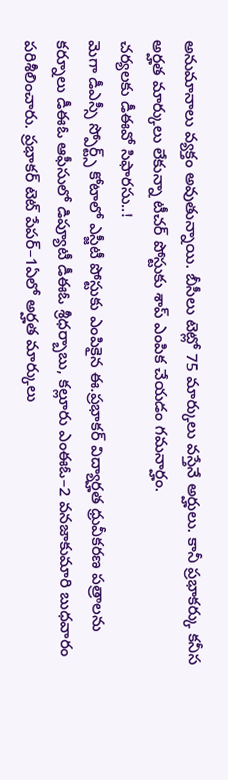అనుమానాలు వ్యక్తం అవుతున్నాయి. బీసీలు టెట్లో 75 మార్కులు వస్తేనే అర్హులు. కానీ ప్రభాకర్కు కనీస అర్హత మార్కులు లేకున్నా టీచర్ పోస్టుకు శాప్ ఎంపిక చేయడం గమనార్హం.
చర్యలకు డీఈవో సిఫారసు..!
మెగా డీఎస్సీ స్పోర్ట్స్ కోటాలో ఎస్జీటీ పోస్టుకు ఎంపికైన ఈ.ప్రభాకర్ విద్యార్హత ధ్రువీకరణ పత్రాలను కర్నూలు డీఈఓ ఆఫీసులో డిప్యూటీ డీఈఓ శ్రీధర్బాబు, కల్లూరు ఎంఈఓ–2 వనజాకుమారి బుధవారం పరిశీలించారు. ప్రభాకర్ టెట్ పేపర్–1ఏలో అర్హత మార్కులు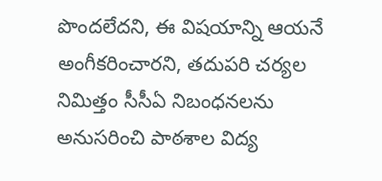పొందలేదని, ఈ విషయాన్ని ఆయనే అంగీకరించారని, తదుపరి చర్యల నిమిత్తం సీసీఏ నిబంధనలను అనుసరించి పాఠశాల విద్య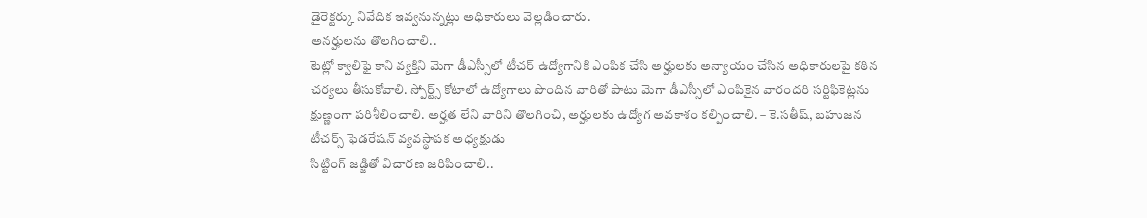డైరెక్టర్కు నివేదిక ఇవ్వనున్నట్లు అధికారులు వెల్లడించారు.
అనర్హులను తొలగించాలి..
టెట్లో క్వాలిఫై కాని వ్యక్తిని మెగా డీఎస్సీలో టీచర్ ఉద్యోగానికి ఎంపిక చేసి అర్హులకు అన్యాయం చేసిన అధికారులపై కఠిన చర్యలు తీసుకోవాలి. స్పోర్ట్స్ కోటాలో ఉద్యోగాలు పొందిన వారితో పాటు మెగా డీఎస్సీలో ఎంపికైన వారందరి సర్టిఫికెట్లను క్షుణ్ణంగా పరిశీలించాలి. అర్హత లేని వారిని తొలగించి, అర్హులకు ఉద్యోగ అవకాశం కల్పించాలి. – కె.సతీష్, బహుజన టీచర్స్ ఫెడరేషన్ వ్యవస్థాపక అధ్యక్షుడు
సిట్టింగ్ జడ్జితో విచారణ జరిపించాలి..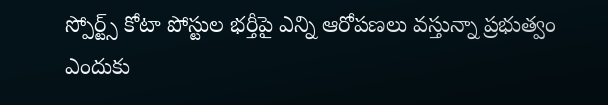స్పోర్ట్స్ కోటా పోస్టుల భర్తీపై ఎన్ని ఆరోపణలు వస్తున్నా ప్రభుత్వం ఎందుకు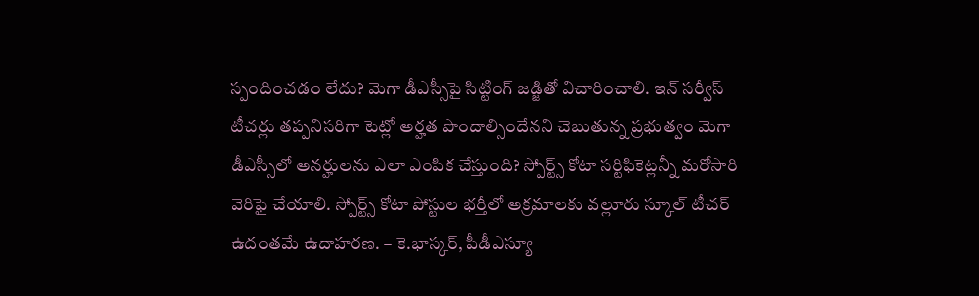స్పందించడం లేదు? మెగా డీఎస్సీపై సిట్టింగ్ జడ్జితో విచారించాలి. ఇన్ సర్వీస్ టీచర్లు తప్పనిసరిగా టెట్లో అర్హత పొందాల్సిందేనని చెబుతున్న ప్రభుత్వం మెగా డీఎస్సీలో అనర్హులను ఎలా ఎంపిక చేస్తుంది? స్పోర్ట్స్ కోటా సర్టిఫికెట్లన్నీ మరోసారి వెరిఫై చేయాలి. స్పోర్ట్స్ కోటా పోస్టుల భర్తీలో అక్రమాలకు వల్లూరు స్కూల్ టీచర్ ఉదంతమే ఉదాహరణ. – కె.భాస్కర్, పీడీఎస్యూ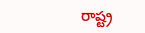రాష్ట్ర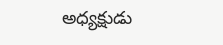అధ్యక్షుడు